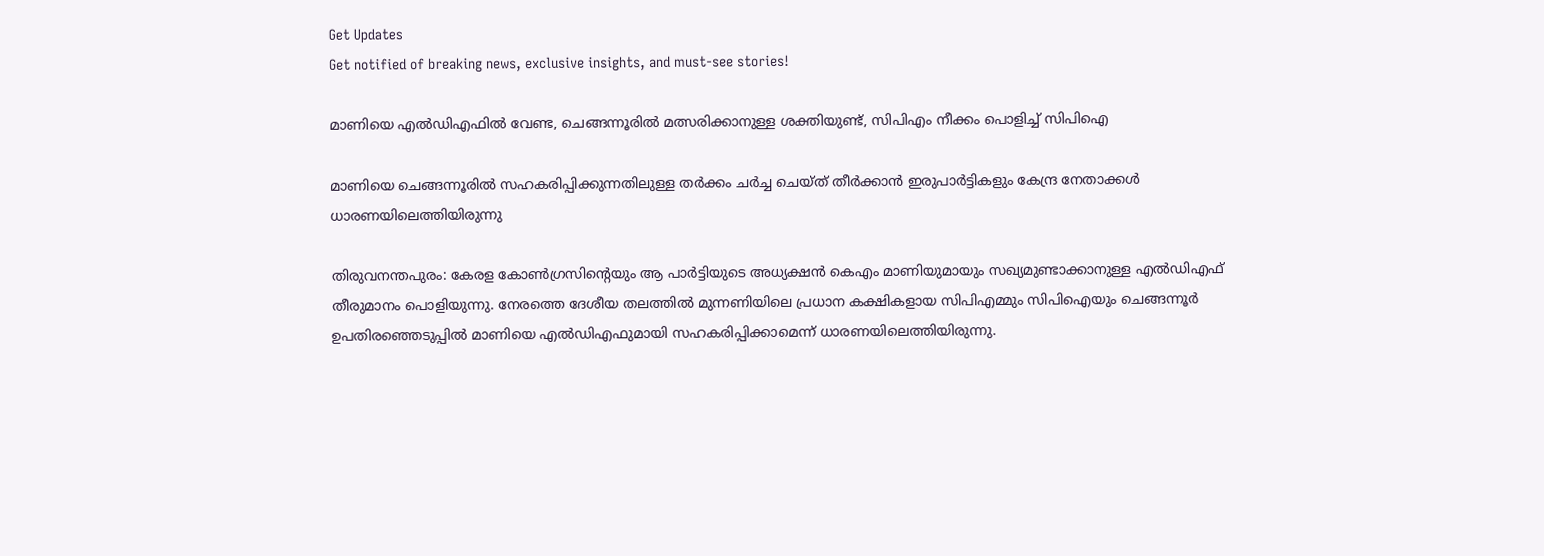Get Updates
Get notified of breaking news, exclusive insights, and must-see stories!

മാണിയെ എല്‍ഡിഎഫില്‍ വേണ്ട, ചെങ്ങന്നൂരില്‍ മത്സരിക്കാനുള്ള ശക്തിയുണ്ട്, സിപിഎം നീക്കം പൊളിച്ച് സിപിഐ

മാണിയെ ചെങ്ങന്നൂരില്‍ സഹകരിപ്പിക്കുന്നതിലുള്ള തര്‍ക്കം ചര്‍ച്ച ചെയ്ത് തീര്‍ക്കാന്‍ ഇരുപാര്‍ട്ടികളും കേന്ദ്ര നേതാക്കള്‍ ധാരണയിലെത്തിയിരുന്നു

തിരുവനന്തപുരം: കേരള കോണ്‍ഗ്രസിന്റെയും ആ പാര്‍ട്ടിയുടെ അധ്യക്ഷന്‍ കെഎം മാണിയുമായും സഖ്യമുണ്ടാക്കാനുള്ള എല്‍ഡിഎഫ് തീരുമാനം പൊളിയുന്നു. നേരത്തെ ദേശീയ തലത്തില്‍ മുന്നണിയിലെ പ്രധാന കക്ഷികളായ സിപിഎമ്മും സിപിഐയും ചെങ്ങന്നൂര്‍ ഉപതിരഞ്ഞെടുപ്പില്‍ മാണിയെ എല്‍ഡിഎഫുമായി സഹകരിപ്പിക്കാമെന്ന് ധാരണയിലെത്തിയിരുന്നു.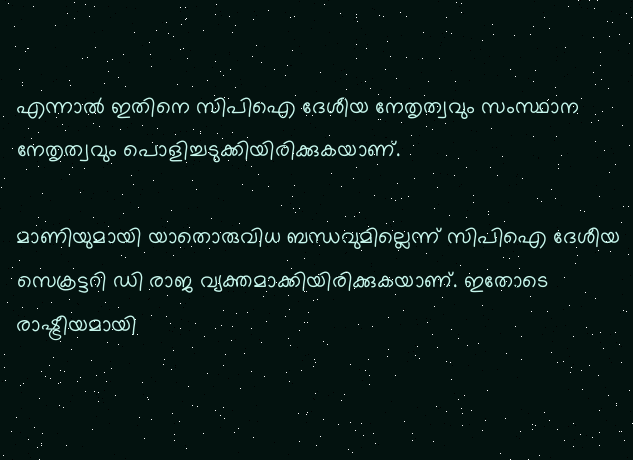എന്നാല്‍ ഇതിനെ സിപിഐ ദേശീയ നേതൃത്വവും സംസ്ഥാന നേതൃത്വവും പൊളിച്ചടുക്കിയിരിക്കുകയാണ്.

മാണിയുമായി യാതൊരുവിധ ബന്ധവുമില്ലെന്ന് സിപിഐ ദേശീയ സെക്രട്ടറി ഡി രാജ വ്യക്തമാക്കിയിരിക്കുകയാണ്. ഇതോടെ രാഷ്ട്രീയമായി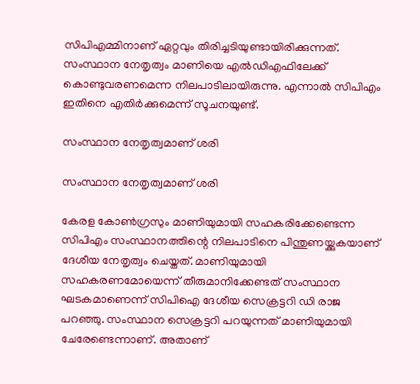സിപിഎമ്മിനാണ് ഏറ്റവും തിരിച്ചടിയുണ്ടായിരിക്കുന്നത്. സംസ്ഥാന നേതൃത്വം മാണിയെ എല്‍ഡിഎഫിലേക്ക് കൊണ്ടുവരണമെന്ന നിലപാടിലായിരുന്നു. എന്നാല്‍ സിപിഎം ഇതിനെ എതിര്‍ക്കുമെന്ന് സൂചനയുണ്ട്.

സംസ്ഥാന നേതൃത്വമാണ് ശരി

സംസ്ഥാന നേതൃത്വമാണ് ശരി

കേരള കോണ്‍ഗ്രസും മാണിയുമായി സഹകരിക്കേണ്ടെന്ന സിപിഎം സംസ്ഥാനത്തിന്റെ നിലപാടിനെ പിന്തുണയ്ക്കുകയാണ് ദേശീയ നേതൃത്വം ചെയ്തത്. മാണിയുമായി സഹകരണമോയെന്ന് തീരുമാനിക്കേണ്ടത് സംസ്ഥാന ഘടകമാണെന്ന് സിപിഐ ദേശീയ സെക്രട്ടറി ഡി രാജ പറഞ്ഞു. സംസ്ഥാന സെക്രട്ടറി പറയുന്നത് മാണിയുമായി ചേരേണ്ടെന്നാണ്. അതാണ്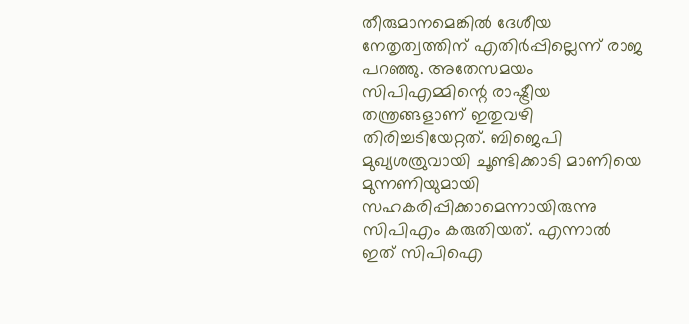തീരുമാനമെങ്കില്‍ ദേശീയ നേതൃത്വത്തിന് എതിര്‍പ്പില്ലെന്ന് രാജ പറഞ്ഞു. അതേസമയം സിപിഎമ്മിന്റെ രാഷ്ട്രീയ തന്ത്രങ്ങളാണ് ഇതുവഴി തിരിച്ചടിയേറ്റത്. ബിജെപി മുഖ്യശത്രുവായി ചൂണ്ടിക്കാടി മാണിയെ മുന്നണിയുമായി സഹകരിപ്പിക്കാമെന്നായിരുന്നു സിപിഎം കരുതിയത്. എന്നാല്‍ ഇത് സിപിഐ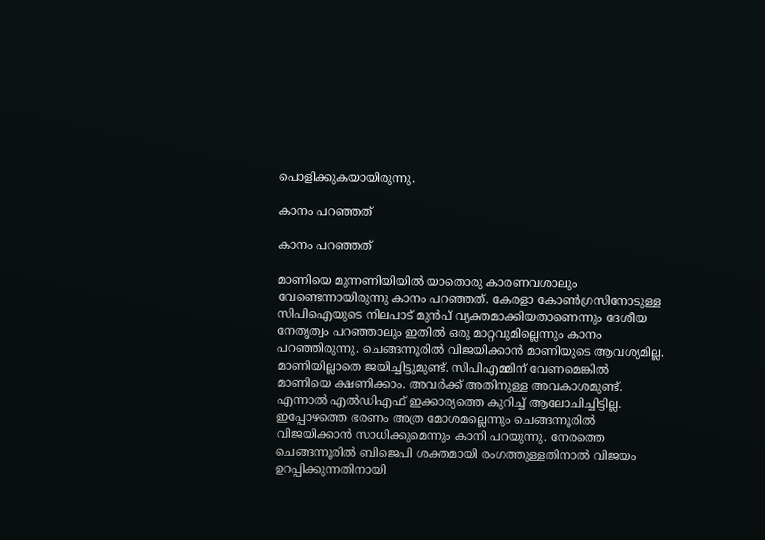പൊളിക്കുകയായിരുന്നു.

കാനം പറഞ്ഞത്

കാനം പറഞ്ഞത്

മാണിയെ മുന്നണിയിയില്‍ യാതൊരു കാരണവശാലും വേണ്ടെന്നായിരുന്നു കാനം പറഞ്ഞത്. കേരളാ കോണ്‍ഗ്രസിനോടുള്ള സിപിഐയുടെ നിലപാട് മുന്‍പ് വ്യക്തമാക്കിയതാണെന്നും ദേശീയ നേതൃത്വം പറഞ്ഞാലും ഇതില്‍ ഒരു മാറ്റവുമില്ലെന്നും കാനം പറഞ്ഞിരുന്നു. ചെങ്ങന്നൂരില്‍ വിജയിക്കാന്‍ മാണിയുടെ ആവശ്യമില്ല. മാണിയില്ലാതെ ജയിച്ചിട്ടുമുണ്ട്. സിപിഎമ്മിന് വേണമെങ്കില്‍ മാണിയെ ക്ഷണിക്കാം. അവര്‍ക്ക് അതിനുള്ള അവകാശമുണ്ട്. എന്നാല്‍ എല്‍ഡിഎഫ് ഇക്കാര്യത്തെ കുറിച്ച് ആലോചിച്ചിട്ടില്ല. ഇപ്പോഴത്തെ ഭരണം അത്ര മോശമല്ലെന്നും ചെങ്ങന്നൂരില്‍ വിജയിക്കാന്‍ സാധിക്കുമെന്നും കാനി പറയുന്നു. നേരത്തെ ചെങ്ങന്നൂരില്‍ ബിജെപി ശക്തമായി രംഗത്തുള്ളതിനാല്‍ വിജയം ഉറപ്പിക്കുന്നതിനായി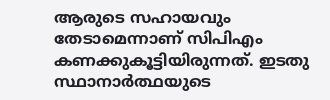ആരുടെ സഹായവും തേടാമെന്നാണ് സിപിഎം കണക്കുകൂട്ടിയിരുന്നത്. ഇടതു സ്ഥാനാര്‍ത്ഥയുടെ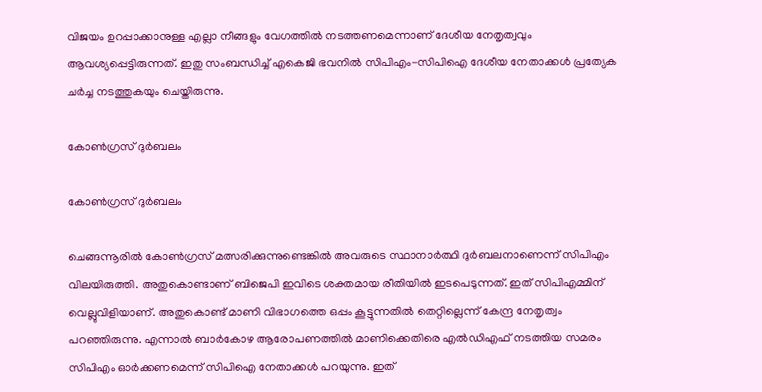വിജയം ഉറപ്പാക്കാനുള്ള എല്ലാ നീങ്ങളും വേഗത്തില്‍ നടത്തണമെന്നാണ് ദേശീയ നേതൃത്വവും ആവശ്യപ്പെട്ടിരുന്നത്. ഇതു സംബന്ധിച്ച് എകെജി ഭവനില്‍ സിപിഎം-സിപിഐ ദേശീയ നേതാക്കള്‍ പ്രത്യേക ചര്‍ച്ച നടത്തുകയും ചെയ്തിരുന്നു.

കോണ്‍ഗ്രസ് ദുര്‍ബലം

കോണ്‍ഗ്രസ് ദുര്‍ബലം

ചെങ്ങന്നൂരില്‍ കോണ്‍ഗ്രസ് മത്സരിക്കുന്നുണ്ടെങ്കില്‍ അവരുടെ സ്ഥാനാര്‍ത്ഥി ദുര്‍ബലനാണെന്ന് സിപിഎം വിലയിരുത്തി. അതുകൊണ്ടാണ് ബിജെപി ഇവിടെ ശക്തമായ രീതിയില്‍ ഇടപെടുന്നത്. ഇത് സിപിഎമ്മിന് വെല്ലുവിളിയാണ്. അതുകൊണ്ട് മാണി വിഭാഗത്തെ ഒപ്പം കൂട്ടുന്നതില്‍ തെറ്റില്ലെന്ന് കേന്ദ്ര നേതൃത്വം പറഞ്ഞിരുന്നു. എന്നാല്‍ ബാര്‍കോഴ ആരോപണത്തില്‍ മാണിക്കെതിരെ എല്‍ഡിഎഫ് നടത്തിയ സമരം സിപിഎം ഓര്‍ക്കണമെന്ന് സിപിഐ നേതാക്കള്‍ പറയുന്നു. ഇത്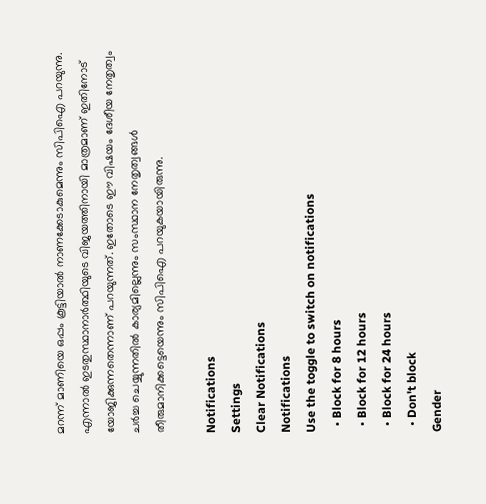മറന്ന് മാണിയെ ഒപ്പം കൂട്ടിയാല്‍ നാണക്കേടാകുമെന്നും സിപിഐ പറയുന്നു. എന്നാല്‍ ഇടതുസ്ഥാനാര്‍ത്ഥിയുടെ വിജയത്തിനായി മാത്രമാണ് ഇതിനോട് യോജിക്കുന്നതെന്നാണ് പറയുന്നത്. ഇതോടെ ഈ വിഷയം ദേശീയ നേതൃത്വം ചര്‍ച്ച ചെയ്യുന്നതില്‍ കാര്യമില്ലെന്നും സംസ്ഥാന നേതൃത്വങ്ങള്‍ തീരുമാനിക്കട്ടെയെന്നും സിപിഐ പറയുകയായിരുന്നു.

Notifications
Settings
Clear Notifications
Notifications
Use the toggle to switch on notifications
  • Block for 8 hours
  • Block for 12 hours
  • Block for 24 hours
  • Don't block
Gender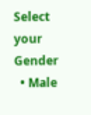Select your Gender
  • Male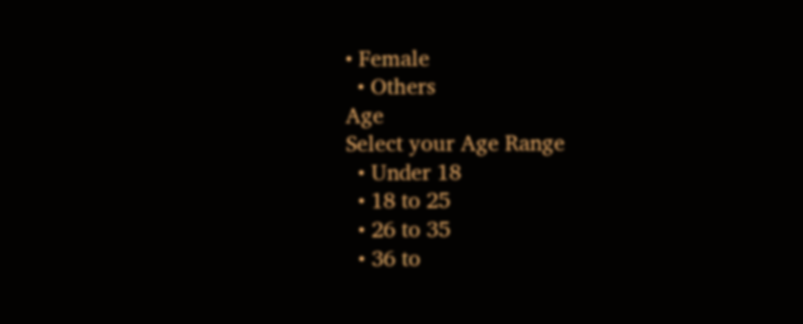• Female
  • Others
Age
Select your Age Range
  • Under 18
  • 18 to 25
  • 26 to 35
  • 36 to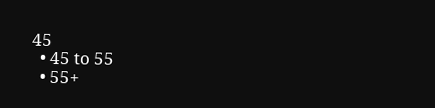45
  • 45 to 55
  • 55+